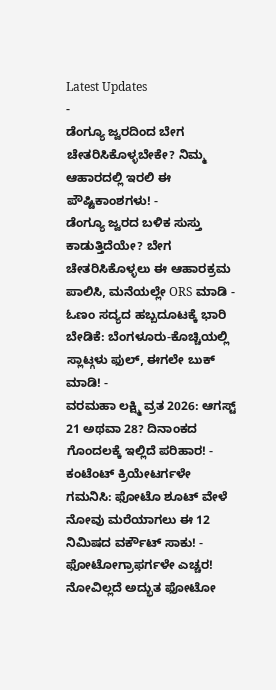Latest Updates
-
ಡೆಂಗ್ಯೂ ಜ್ವರದಿಂದ ಬೇಗ ಚೇತರಿಸಿಕೊಳ್ಳಬೇಕೇ? ನಿಮ್ಮ ಆಹಾರದಲ್ಲಿ ಇರಲಿ ಈ ಪೌಷ್ಟಿಕಾಂಶಗಳು! -
ಡೆಂಗ್ಯೂ ಜ್ವರದ ಬಳಿಕ ಸುಸ್ತು ಕಾಡುತ್ತಿದೆಯೇ? ಬೇಗ ಚೇತರಿಸಿಕೊಳ್ಳಲು ಈ ಆಹಾರಕ್ರಮ ಪಾಲಿಸಿ, ಮನೆಯಲ್ಲೇ ORS ಮಾಡಿ -
ಓಣಂ ಸದ್ಯದ ಹಬ್ಬದೂಟಕ್ಕೆ ಭಾರಿ ಬೇಡಿಕೆ: ಬೆಂಗಳೂರು-ಕೊಚ್ಚಿಯಲ್ಲಿ ಸ್ಲಾಟ್ಗಳು ಫುಲ್, ಈಗಲೇ ಬುಕ್ ಮಾಡಿ! -
ವರಮಹಾ ಲಕ್ಷ್ಮಿ ವ್ರತ 2026: ಆಗಸ್ಟ್ 21 ಅಥವಾ 28? ದಿನಾಂಕದ ಗೊಂದಲಕ್ಕೆ ಇಲ್ಲಿದೆ ಪರಿಹಾರ! -
ಕಂಟೆಂಟ್ ಕ್ರಿಯೇಟರ್ಗಳೇ ಗಮನಿಸಿ: ಫೋಟೊ ಶೂಟ್ ವೇಳೆ ನೋವು ಮರೆಯಾಗಲು ಈ 12 ನಿಮಿಷದ ವರ್ಕೌಟ್ ಸಾಕು! -
ಫೋಟೋಗ್ರಾಫರ್ಗಳೇ ಎಚ್ಚರ! ನೋವಿಲ್ಲದೆ ಅದ್ಭುತ ಫೋಟೋ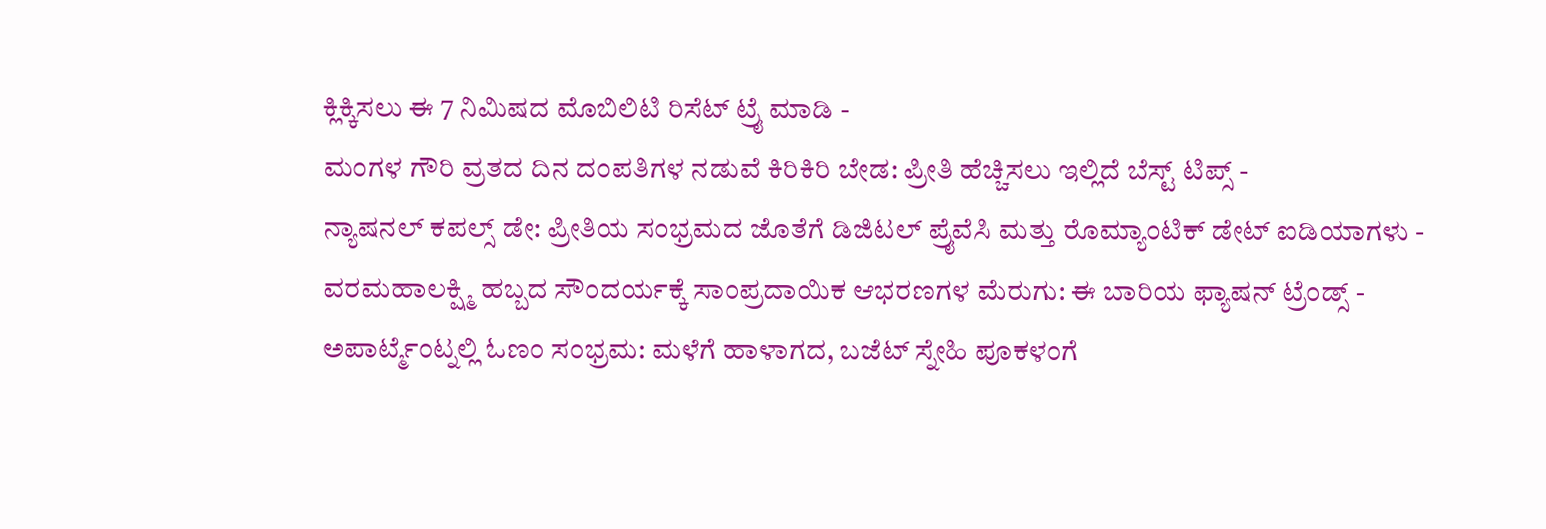ಕ್ಲಿಕ್ಕಿಸಲು ಈ 7 ನಿಮಿಷದ ಮೊಬಿಲಿಟಿ ರಿಸೆಟ್ ಟ್ರೈ ಮಾಡಿ -
ಮಂಗಳ ಗೌರಿ ವ್ರತದ ದಿನ ದಂಪತಿಗಳ ನಡುವೆ ಕಿರಿಕಿರಿ ಬೇಡ: ಪ್ರೀತಿ ಹೆಚ್ಚಿಸಲು ಇಲ್ಲಿದೆ ಬೆಸ್ಟ್ ಟಿಪ್ಸ್ -
ನ್ಯಾಷನಲ್ ಕಪಲ್ಸ್ ಡೇ: ಪ್ರೀತಿಯ ಸಂಭ್ರಮದ ಜೊತೆಗೆ ಡಿಜಿಟಲ್ ಪ್ರೈವೆಸಿ ಮತ್ತು ರೊಮ್ಯಾಂಟಿಕ್ ಡೇಟ್ ಐಡಿಯಾಗಳು -
ವರಮಹಾಲಕ್ಷ್ಮಿ ಹಬ್ಬದ ಸೌಂದರ್ಯಕ್ಕೆ ಸಾಂಪ್ರದಾಯಿಕ ಆಭರಣಗಳ ಮೆರುಗು: ಈ ಬಾರಿಯ ಫ್ಯಾಷನ್ ಟ್ರೆಂಡ್ಸ್ -
ಅಪಾರ್ಟ್ಮೆಂಟ್ನಲ್ಲಿ ಓಣಂ ಸಂಭ್ರಮ: ಮಳೆಗೆ ಹಾಳಾಗದ, ಬಜೆಟ್ ಸ್ನೇಹಿ ಪೂಕಳಂಗೆ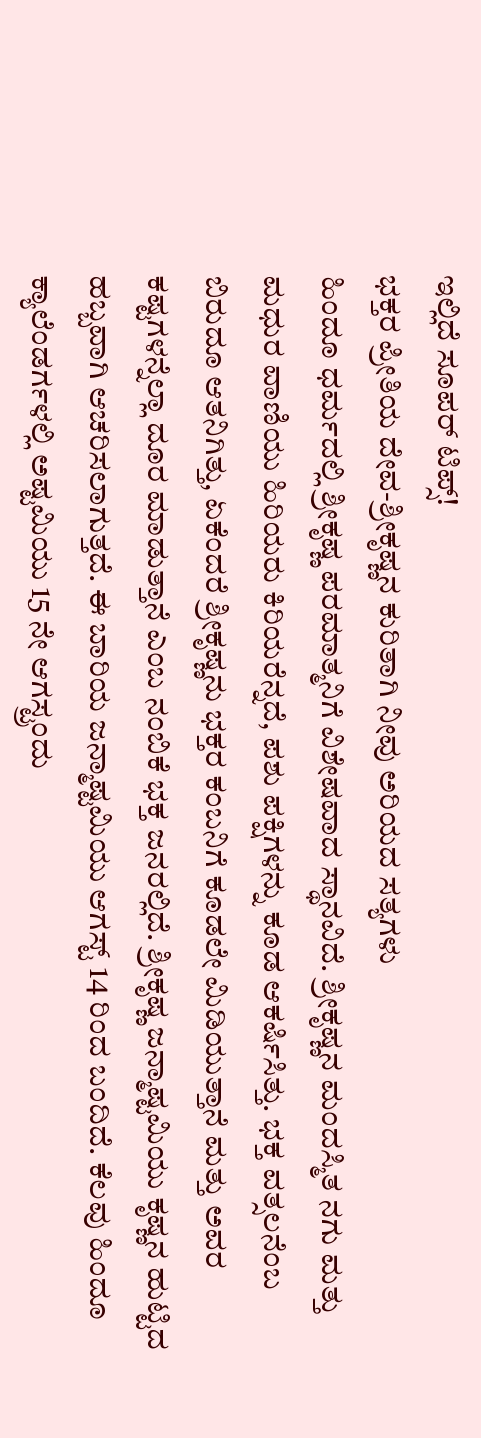ಇಲ್ಲಿದೆ ಸೂಪರ್ ಟಿಪ್ಸ್!
ಭಕ್ತರ ಪ್ರೀತಿಯ ದೇವ-ಶ್ರೀಕೃಷ್ಣನ ಕುರಿತಾಗಿ ನೀವು ಅರಿಯದ ಸತ್ಯಗಳು
ಹಿಂದೂ ಧರ್ಮದಲ್ಲಿ ಶ್ರೀಕೃಷ್ಣ ಪರಮಾತ್ಮನಿಗೆ ವಿಶೇಷವಾದ ಸ್ಥಾನವಿದೆ. ಶ್ರೀಕೃಷ್ಣನ ಮಂದಸ್ಮಿತ ನಗು ಮತ್ತು ಮಧುರ ವಾಣಿಯು ಹಿರಿಯರು ಕಿರಿಯರೆನ್ನದೆ, ಪಶು ಪಕ್ಷಿಗಳನ್ನು ಕೂಡ ಆಕರ್ಷಿಸಿತ್ತು. ಭಕ್ತ ವತ್ಸಲನೆಂಬ ಬಿರುದೂ ಆತನಿಗಿತ್ತು, ಏಕೆಂದರೆ ಶ್ರೀಕೃಷ್ಣನು ಭಕ್ತರ ಕಂಬನಿಗೆ ಕೂಡಲೇ ಮಿಡಿಯುತ್ತಾನೆ ಮತ್ತು ಅವರ ಕಷ್ಟಗಳನ್ನೆಲ್ಲಾ ದೂರ ಮಾಡುತ್ತಾನೆ ಎಂಬ ನಂಬಿಕೆ ಭಕ್ತ ಜನರಲ್ಲಿದೆ. ಶ್ರೀಕೃಷ್ಣ ಜನ್ಮಾಷ್ಟಮಿಯು ಕೃಷ್ಣನ ಹುಟ್ಟಿದ ಹಬ್ಬವಾಗಿ ಆಚರಿಸಲಾಗುತ್ತದೆ. ಈ ಬಾರಿಯ ಜನ್ಮಾಷ್ಟಮಿಯು ಆಗಸ್ಟ್ 14 ರಿಂದ ಬಂದಿದೆ. ಕೆಲವು ಹಿಂದೂ ಕ್ಯಾಲೆಂಡರ್ಗಳಲ್ಲಿ ಅಷ್ಟಮಿಯು 15 ನೇ ಆಗಸ್ಟ್ರಂದು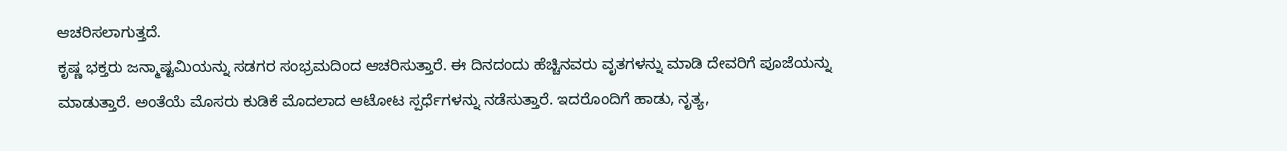ಆಚರಿಸಲಾಗುತ್ತದೆ.
ಕೃಷ್ಣ ಭಕ್ತರು ಜನ್ಮಾಷ್ಟಮಿಯನ್ನು ಸಡಗರ ಸಂಭ್ರಮದಿಂದ ಆಚರಿಸುತ್ತಾರೆ. ಈ ದಿನದಂದು ಹೆಚ್ಚಿನವರು ವೃತಗಳನ್ನು ಮಾಡಿ ದೇವರಿಗೆ ಪೂಜೆಯನ್ನು ಮಾಡುತ್ತಾರೆ. ಅಂತೆಯೆ ಮೊಸರು ಕುಡಿಕೆ ಮೊದಲಾದ ಆಟೋಟ ಸ್ಪರ್ಧೆಗಳನ್ನು ನಡೆಸುತ್ತಾರೆ. ಇದರೊಂದಿಗೆ ಹಾಡು, ನೃತ್ಯ,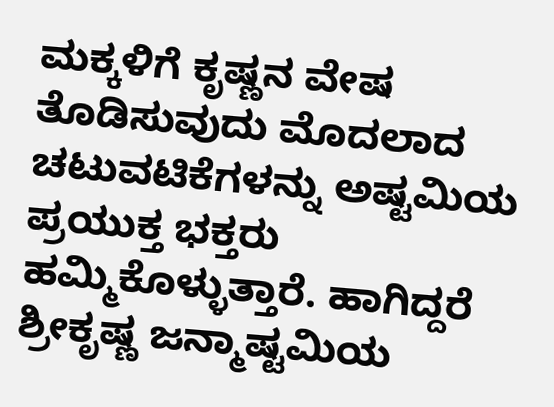ಮಕ್ಕಳಿಗೆ ಕೃಷ್ಣನ ವೇಷ ತೊಡಿಸುವುದು ಮೊದಲಾದ ಚಟುವಟಿಕೆಗಳನ್ನು ಅಷ್ಟಮಿಯ ಪ್ರಯುಕ್ತ ಭಕ್ತರು ಹಮ್ಮಿಕೊಳ್ಳುತ್ತಾರೆ. ಹಾಗಿದ್ದರೆ ಶ್ರೀಕೃಷ್ಣ ಜನ್ಮಾಷ್ಟಮಿಯ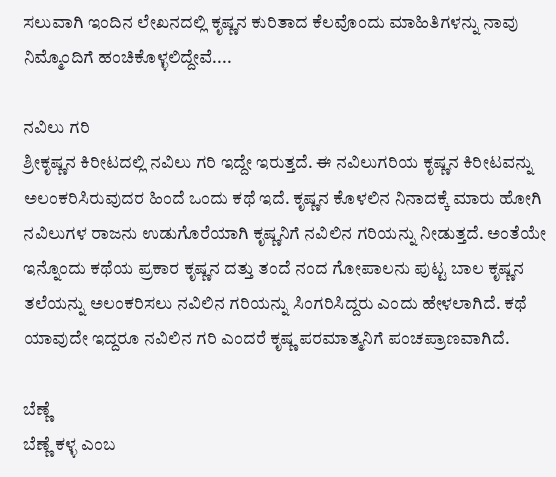ಸಲುವಾಗಿ ಇಂದಿನ ಲೇಖನದಲ್ಲಿ ಕೃಷ್ಣನ ಕುರಿತಾದ ಕೆಲವೊಂದು ಮಾಹಿತಿಗಳನ್ನು ನಾವು ನಿಮ್ಮೊಂದಿಗೆ ಹಂಚಿಕೊಳ್ಳಲಿದ್ದೇವೆ....

ನವಿಲು ಗರಿ
ಶ್ರೀಕೃಷ್ಣನ ಕಿರೀಟದಲ್ಲಿ ನವಿಲು ಗರಿ ಇದ್ದೇ ಇರುತ್ತದೆ. ಈ ನವಿಲುಗರಿಯ ಕೃಷ್ಣನ ಕಿರೀಟವನ್ನು ಅಲಂಕರಿಸಿರುವುದರ ಹಿಂದೆ ಒಂದು ಕಥೆ ಇದೆ. ಕೃಷ್ಣನ ಕೊಳಲಿನ ನಿನಾದಕ್ಕೆ ಮಾರು ಹೋಗಿ ನವಿಲುಗಳ ರಾಜನು ಉಡುಗೊರೆಯಾಗಿ ಕೃಷ್ಣನಿಗೆ ನವಿಲಿನ ಗರಿಯನ್ನು ನೀಡುತ್ತದೆ. ಅಂತೆಯೇ ಇನ್ನೊಂದು ಕಥೆಯ ಪ್ರಕಾರ ಕೃಷ್ಣನ ದತ್ತು ತಂದೆ ನಂದ ಗೋಪಾಲನು ಪುಟ್ಟ ಬಾಲ ಕೃಷ್ಣನ ತಲೆಯನ್ನು ಅಲಂಕರಿಸಲು ನವಿಲಿನ ಗರಿಯನ್ನು ಸಿಂಗರಿಸಿದ್ದರು ಎಂದು ಹೇಳಲಾಗಿದೆ. ಕಥೆ ಯಾವುದೇ ಇದ್ದರೂ ನವಿಲಿನ ಗರಿ ಎಂದರೆ ಕೃಷ್ಣ ಪರಮಾತ್ಮನಿಗೆ ಪಂಚಪ್ರಾಣವಾಗಿದೆ.

ಬೆಣ್ಣೆ
ಬೆಣ್ಣೆ ಕಳ್ಳ ಎಂಬ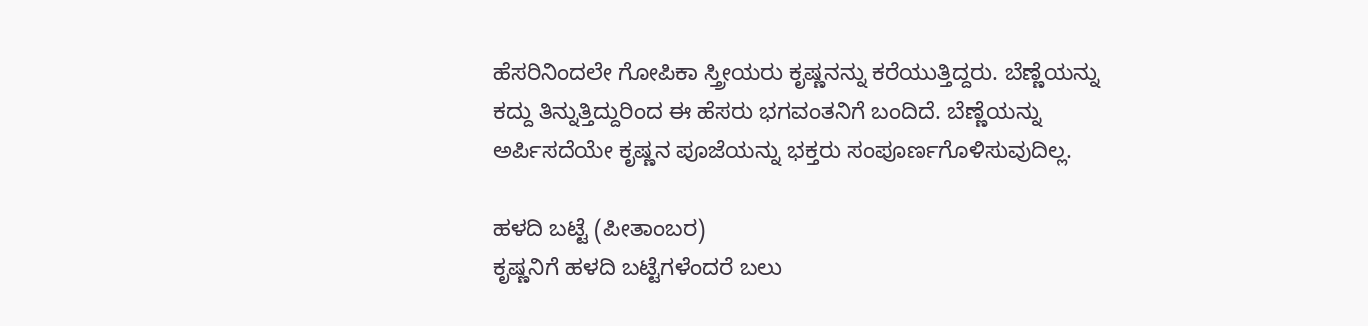ಹೆಸರಿನಿಂದಲೇ ಗೋಪಿಕಾ ಸ್ತ್ರೀಯರು ಕೃಷ್ಣನನ್ನು ಕರೆಯುತ್ತಿದ್ದರು. ಬೆಣ್ಣೆಯನ್ನು ಕದ್ದು ತಿನ್ನುತ್ತಿದ್ದುರಿಂದ ಈ ಹೆಸರು ಭಗವಂತನಿಗೆ ಬಂದಿದೆ. ಬೆಣ್ಣೆಯನ್ನು ಅರ್ಪಿಸದೆಯೇ ಕೃಷ್ಣನ ಪೂಜೆಯನ್ನು ಭಕ್ತರು ಸಂಪೂರ್ಣಗೊಳಿಸುವುದಿಲ್ಲ.

ಹಳದಿ ಬಟ್ಟೆ (ಪೀತಾಂಬರ)
ಕೃಷ್ಣನಿಗೆ ಹಳದಿ ಬಟ್ಟೆಗಳೆಂದರೆ ಬಲು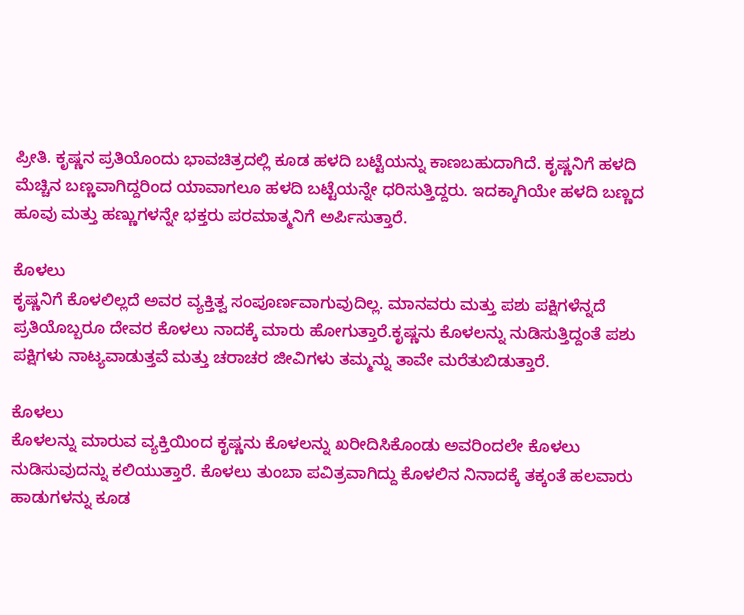ಪ್ರೀತಿ. ಕೃಷ್ಣನ ಪ್ರತಿಯೊಂದು ಭಾವಚಿತ್ರದಲ್ಲಿ ಕೂಡ ಹಳದಿ ಬಟ್ಟೆಯನ್ನು ಕಾಣಬಹುದಾಗಿದೆ. ಕೃಷ್ಣನಿಗೆ ಹಳದಿ ಮೆಚ್ಚಿನ ಬಣ್ಣವಾಗಿದ್ದರಿಂದ ಯಾವಾಗಲೂ ಹಳದಿ ಬಟ್ಟೆಯನ್ನೇ ಧರಿಸುತ್ತಿದ್ದರು. ಇದಕ್ಕಾಗಿಯೇ ಹಳದಿ ಬಣ್ಣದ ಹೂವು ಮತ್ತು ಹಣ್ಣುಗಳನ್ನೇ ಭಕ್ತರು ಪರಮಾತ್ಮನಿಗೆ ಅರ್ಪಿಸುತ್ತಾರೆ.

ಕೊಳಲು
ಕೃಷ್ಣನಿಗೆ ಕೊಳಲಿಲ್ಲದೆ ಅವರ ವ್ಯಕ್ತಿತ್ವ ಸಂಪೂರ್ಣವಾಗುವುದಿಲ್ಲ. ಮಾನವರು ಮತ್ತು ಪಶು ಪಕ್ಷಿಗಳೆನ್ನದೆ ಪ್ರತಿಯೊಬ್ಬರೂ ದೇವರ ಕೊಳಲು ನಾದಕ್ಕೆ ಮಾರು ಹೋಗುತ್ತಾರೆ.ಕೃಷ್ಣನು ಕೊಳಲನ್ನು ನುಡಿಸುತ್ತಿದ್ದಂತೆ ಪಶು ಪಕ್ಷಿಗಳು ನಾಟ್ಯವಾಡುತ್ತವೆ ಮತ್ತು ಚರಾಚರ ಜೀವಿಗಳು ತಮ್ಮನ್ನು ತಾವೇ ಮರೆತುಬಿಡುತ್ತಾರೆ.

ಕೊಳಲು
ಕೊಳಲನ್ನು ಮಾರುವ ವ್ಯಕ್ತಿಯಿಂದ ಕೃಷ್ಣನು ಕೊಳಲನ್ನು ಖರೀದಿಸಿಕೊಂಡು ಅವರಿಂದಲೇ ಕೊಳಲು ನುಡಿಸುವುದನ್ನು ಕಲಿಯುತ್ತಾರೆ. ಕೊಳಲು ತುಂಬಾ ಪವಿತ್ರವಾಗಿದ್ದು ಕೊಳಲಿನ ನಿನಾದಕ್ಕೆ ತಕ್ಕಂತೆ ಹಲವಾರು ಹಾಡುಗಳನ್ನು ಕೂಡ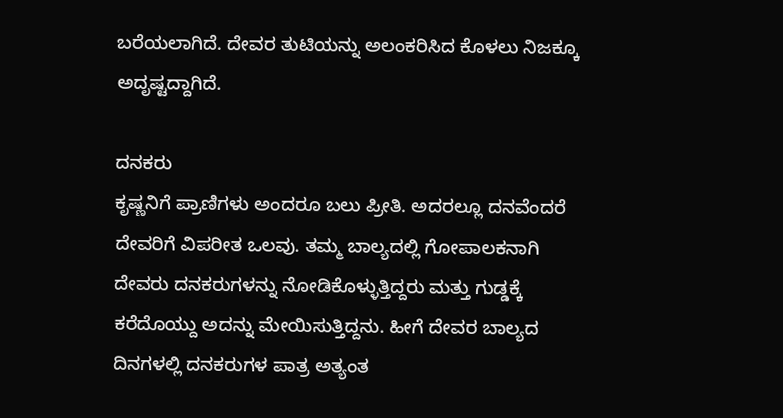ಬರೆಯಲಾಗಿದೆ. ದೇವರ ತುಟಿಯನ್ನು ಅಲಂಕರಿಸಿದ ಕೊಳಲು ನಿಜಕ್ಕೂ ಅದೃಷ್ಟದ್ದಾಗಿದೆ.

ದನಕರು
ಕೃಷ್ಣನಿಗೆ ಪ್ರಾಣಿಗಳು ಅಂದರೂ ಬಲು ಪ್ರೀತಿ. ಅದರಲ್ಲೂ ದನವೆಂದರೆ ದೇವರಿಗೆ ವಿಪರೀತ ಒಲವು. ತಮ್ಮ ಬಾಲ್ಯದಲ್ಲಿ ಗೋಪಾಲಕನಾಗಿ ದೇವರು ದನಕರುಗಳನ್ನು ನೋಡಿಕೊಳ್ಳುತ್ತಿದ್ದರು ಮತ್ತು ಗುಡ್ಡಕ್ಕೆ ಕರೆದೊಯ್ದು ಅದನ್ನು ಮೇಯಿಸುತ್ತಿದ್ದನು. ಹೀಗೆ ದೇವರ ಬಾಲ್ಯದ ದಿನಗಳಲ್ಲಿ ದನಕರುಗಳ ಪಾತ್ರ ಅತ್ಯಂತ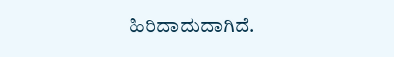ಹಿರಿದಾದುದಾಗಿದೆ.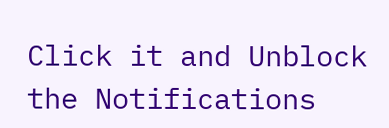Click it and Unblock the Notifications